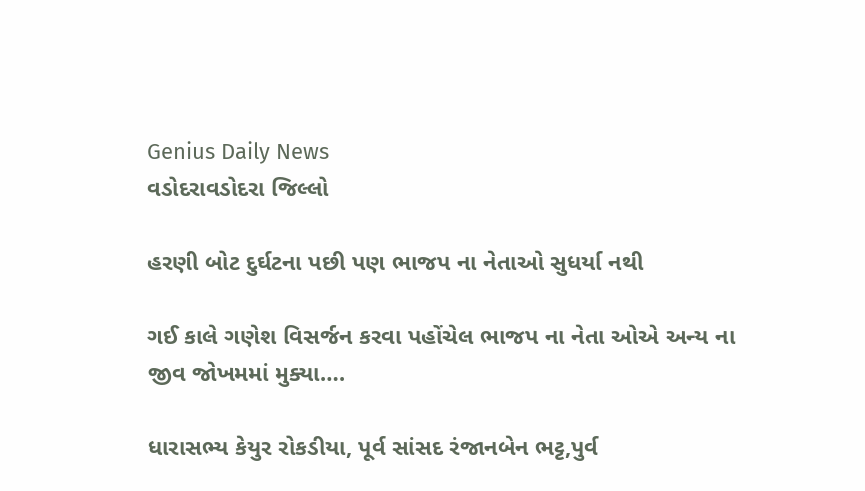Genius Daily News
વડોદરાવડોદરા જિલ્લો

હરણી બોટ દુર્ઘટના પછી પણ ભાજપ ના નેતાઓ સુધર્યા નથી

ગઈ કાલે ગણેશ વિસર્જન કરવા પહોંચેલ ભાજપ ના નેતા ઓએ અન્ય ના જીવ જોખમમાં મુક્યા….

ધારાસભ્ય કેયુર રોકડીયા, પૂર્વ સાંસદ રંજાનબેન ભટ્ટ,પુર્વ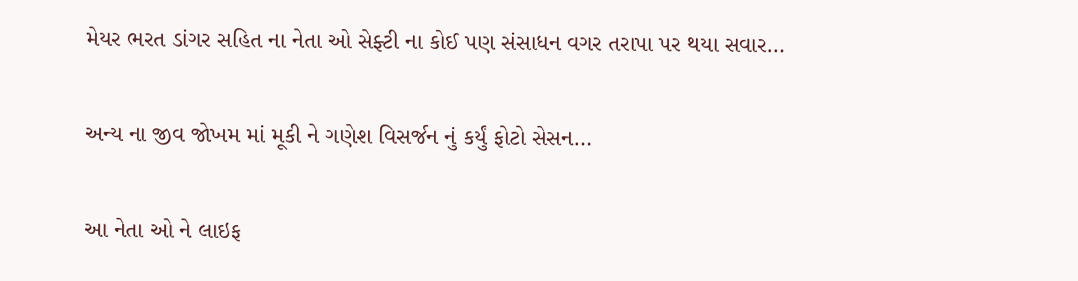મેયર ભરત ડાંગર સહિત ના નેતા ઓ સેફ્ટી ના કોઈ પણ સંસાધન વગર તરાપા પર થયા સવાર…

અન્ય ના જીવ જોખમ માં મૂકી ને ગણેશ વિસર્જન નું કર્યું ફોટો સેસન…

આ નેતા ઓ ને લાઇફ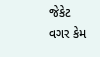જેકેટ વગર કેમ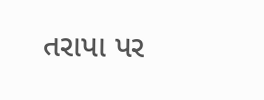તરાપા પર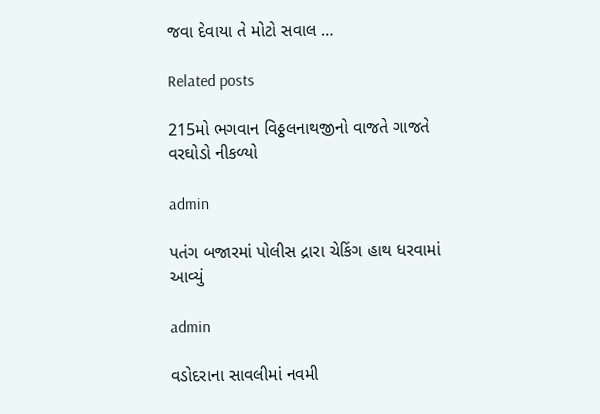જવા દેવાયા તે મોટો સવાલ …

Related posts

215મો ભગવાન વિઠ્ઠલનાથજીનો વાજતે ગાજતે વરઘોડો નીકળ્યો

admin

પતંગ બજારમાં પોલીસ દ્રારા ચેકિંગ હાથ ધરવામાં આવ્યું

admin

વડોદરાના સાવલીમાં નવમી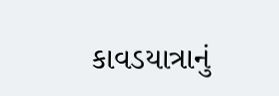કાવડયાત્રાનું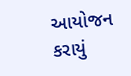આયોજન કરાયું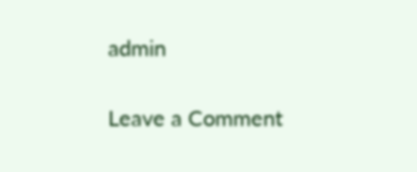admin

Leave a Comment